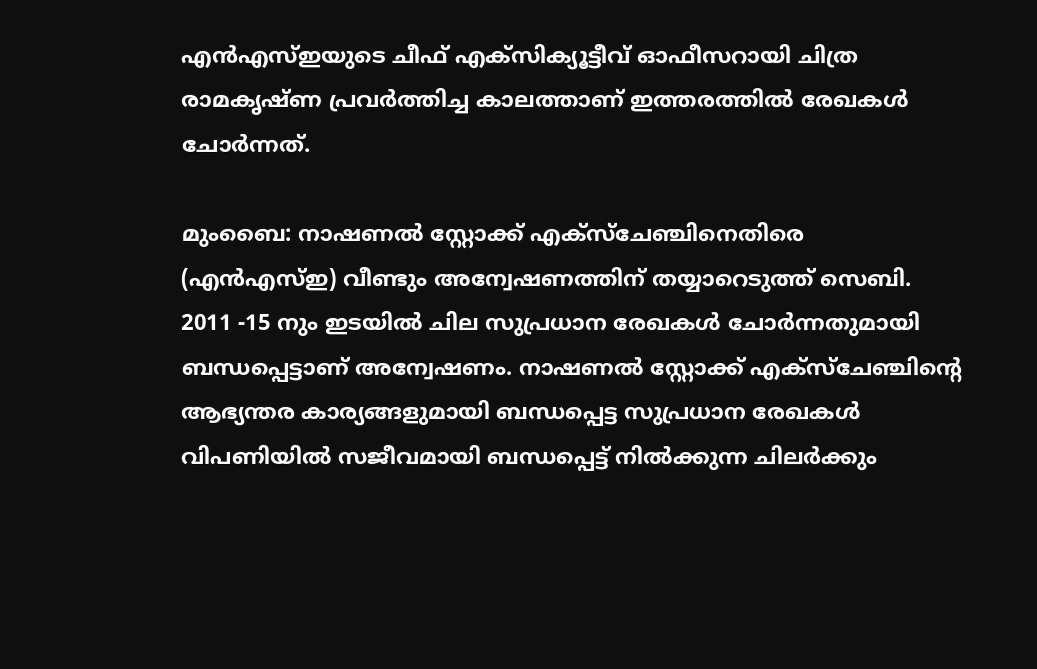എന്‍എസ്ഇയുടെ ചീഫ് എക്സിക്യൂട്ടീവ് ഓഫീസറായി ചിത്ര രാമകൃഷ്ണ പ്രവര്‍ത്തിച്ച കാലത്താണ് ഇത്തരത്തില്‍ രേഖകള്‍ ചോര്‍ന്നത്.

മുംബൈ: നാഷണല്‍ സ്റ്റോക്ക് എക്സ്ചേ‌ഞ്ചിനെതിരെ (എന്‍എസ്ഇ) വീണ്ടും അന്വേഷണത്തിന് തയ്യാറെടുത്ത് സെബി. 2011 -15 നും ഇടയില്‍ ചില സുപ്രധാന രേഖകള്‍ ചോര്‍ന്നതുമായി ബന്ധപ്പെട്ടാണ് അന്വേഷണം. നാഷണല്‍ സ്റ്റോക്ക് എക്സ്ചേഞ്ചിന്‍റെ ആഭ്യന്തര കാര്യങ്ങളുമായി ബന്ധപ്പെട്ട സുപ്രധാന രേഖകള്‍ വിപണിയില്‍ സജീവമായി ബന്ധപ്പെട്ട് നില്‍ക്കുന്ന ചിലര്‍ക്കും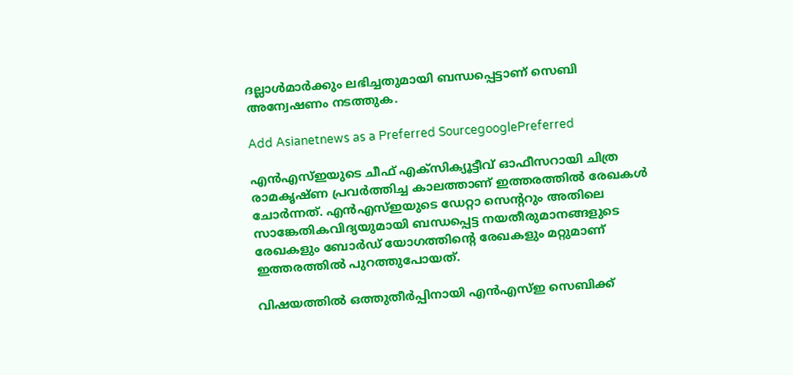ദല്ലാള്‍മാര്‍ക്കും ലഭിച്ചതുമായി ബന്ധപ്പെട്ടാണ് സെബി അന്വേഷണം നടത്തുക.

Add Asianetnews as a Preferred SourcegooglePreferred

എന്‍എസ്ഇയുടെ ചീഫ് എക്സിക്യൂട്ടീവ് ഓഫീസറായി ചിത്ര രാമകൃഷ്ണ പ്രവര്‍ത്തിച്ച കാലത്താണ് ഇത്തരത്തില്‍ രേഖകള്‍ ചോര്‍ന്നത്. എന്‍എസ്ഇയുടെ ഡേറ്റാ സെന്‍ററും അതിലെ സാങ്കേതികവിദ്യയുമായി ബന്ധപ്പെട്ട നയതീരുമാനങ്ങളുടെ രേഖകളും ബോര്‍ഡ് യോഗത്തിന്‍റെ രേഖകളും മറ്റുമാണ് ഇത്തരത്തില്‍ പുറത്തുപോയത്.

വിഷയത്തില്‍ ഒത്തുതീര്‍പ്പിനായി എന്‍എസ്ഇ സെബിക്ക്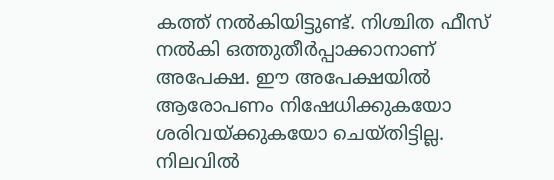കത്ത് നല്‍കിയിട്ടുണ്ട്. നിശ്ചിത ഫീസ് നല്‍കി ഒത്തുതീര്‍പ്പാക്കാനാണ് അപേക്ഷ. ഈ അപേക്ഷയില്‍ ആരോപണം നിഷേധിക്കുകയോ ശരിവയ്ക്കുകയോ ചെയ്തിട്ടില്ല. നിലവില്‍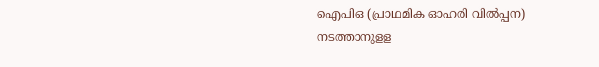ഐപിഒ (പ്രാഥമിക ഓഹരി വില്‍പ്പന) നടത്താനുളള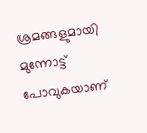ശ്രമങ്ങളുമായി മുന്നോട്ട് പോവുകയാണ്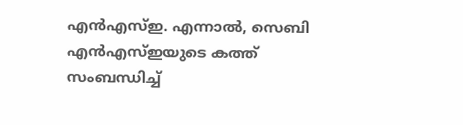എന്‍എസ്ഇ. എന്നാല്‍, സെബി എന്‍എസ്ഇയുടെ കത്ത് സംബന്ധിച്ച്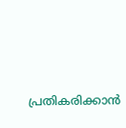പ്രതികരിക്കാന്‍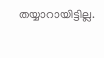തയ്യാറായിട്ടില്ല.